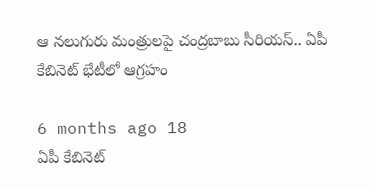ఆ నలుగురు మంత్రులపై చంద్రబాబు సీరియస్.. ఏపీ కేబినెట్ భేటీలో ఆగ్రహం

6 months ago 18
ఏపీ కేబినెట్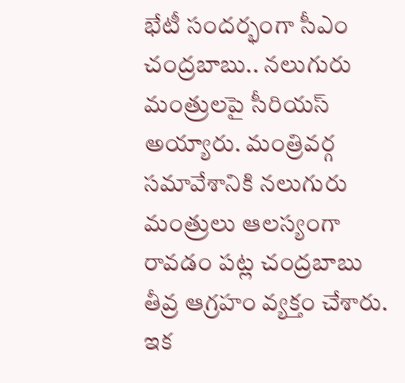భేటీ సందర్భంగా సీఎం చంద్రబాబు.. నలుగురు మంత్రులపై సీరియస్ అయ్యారు. మంత్రివర్గ సమావేశానికి నలుగురు మంత్రులు ఆలస్యంగా రావడం పట్ల చంద్రబాబు తీవ్ర ఆగ్రహం వ్యక్తం చేశారు. ఇక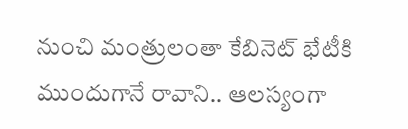నుంచి మంత్రులంతా కేబినెట్ భేటీకి ముందుగానే రావాని.. ఆలస్యంగా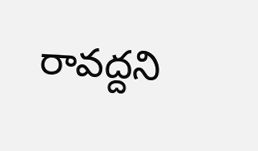రావద్దని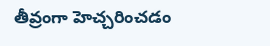తీవ్రంగా హెచ్చరించడం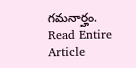గమనార్హం.
Read Entire Article